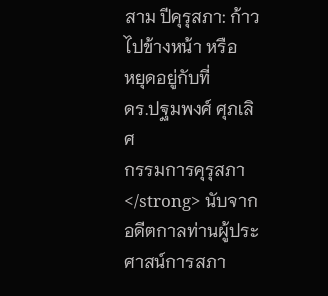สาม ปีคุรุสภา: ก้าวไปข้างหน้า หรือ
หยุดอยู่กับที่
ดร.ปฐมพงศ์ ศุภเลิศ
กรรมการคุรุสภา
</strong> นับจากอดีตกาลท่านผู้ประศาสน์การสภา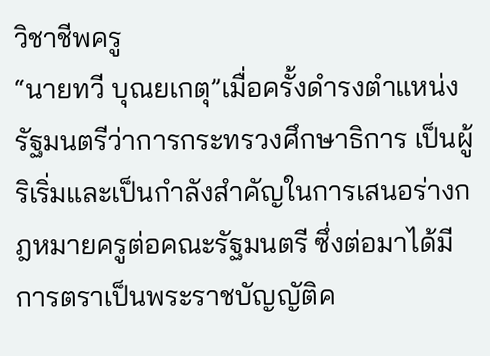วิชาชีพครู
“นายทวี บุณยเกตุ”เมื่อครั้งดำรงตำแหน่งรัฐมนตรีว่าการกระทรวงศึกษาธิการ เป็นผู้ริเริ่มและเป็นกำลังสำคัญในการเสนอร่างกฎหมายครูต่อคณะรัฐมนตรี ซึ่งต่อมาได้มีการตราเป็นพระราชบัญญัติค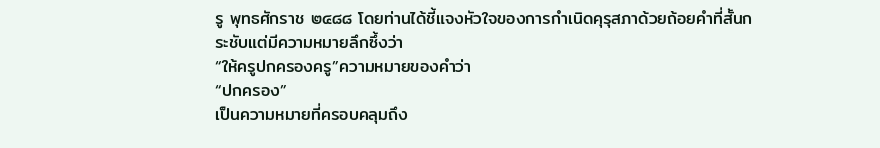รู พุทธศักราช ๒๔๘๘ โดยท่านได้ชี้แจงหัวใจของการกำเนิดคุรุสภาด้วยถ้อยคำที่สั้นกระชับแต่มีความหมายลึกซึ้งว่า
“ให้ครูปกครองครู”ความหมายของคำว่า
“ปกครอง”
เป็นความหมายที่ครอบคลุมถึง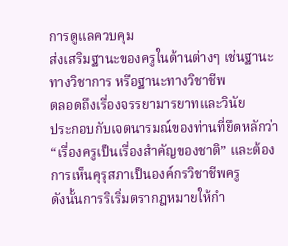การดูแลควบคุม
ส่งเสริมฐานะของครูในด้านต่างๆ เช่นฐานะทางวิชาการ หรือฐานะทางวิชาชีพ
ตลอดถึงเรื่องจรรยามารยาทและวินัย
ประกอบกับเจตนารมณ์ของท่านที่ยึดหลักว่า “เรื่องครูเป็นเรื่องสำคัญของชาติ” และต้องการเห็นคุรุสภาเป็นองค์กรวิชาชีพครู
ดังนั้นการริเริ่มตรากฎหมายให้กำ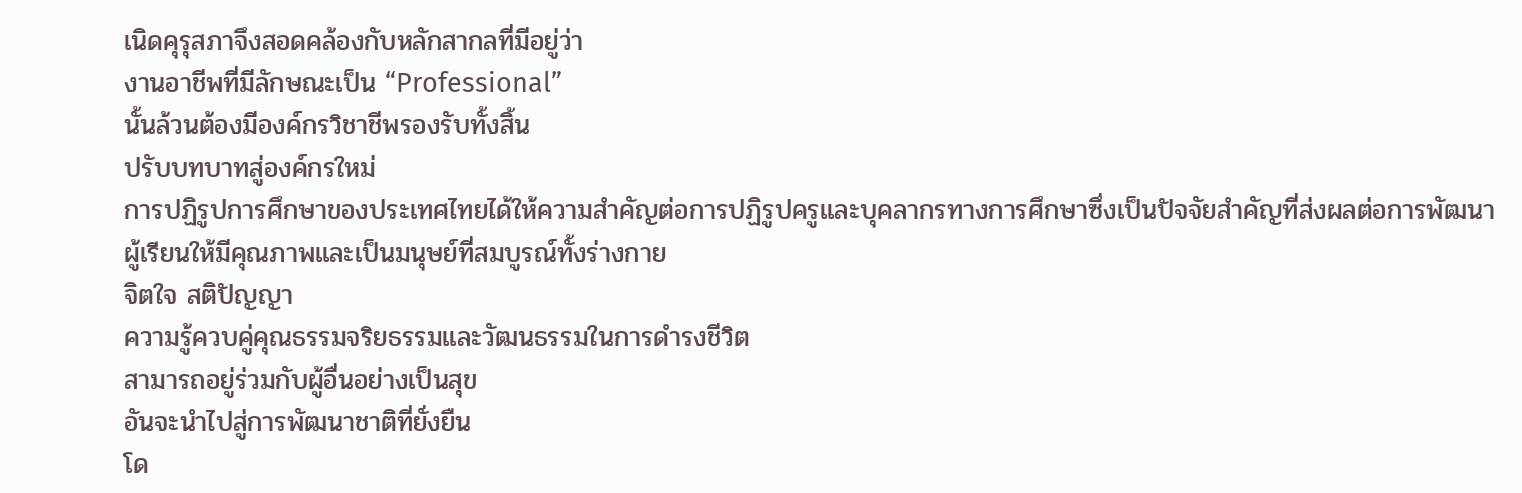เนิดคุรุสภาจึงสอดคล้องกับหลักสากลที่มีอยู่ว่า
งานอาชีพที่มีลักษณะเป็น “Professional”
นั้นล้วนต้องมีองค์กรวิชาชีพรองรับทั้งสิ้น
ปรับบทบาทสู่องค์กรใหม่
การปฏิรูปการศึกษาของประเทศไทยได้ให้ความสำคัญต่อการปฏิรูปครูและบุคลากรทางการศึกษาซึ่งเป็นปัจจัยสำคัญที่ส่งผลต่อการพัฒนาผู้เรียนให้มีคุณภาพและเป็นมนุษย์ที่สมบูรณ์ทั้งร่างกาย
จิตใจ สติปัญญา
ความรู้ควบคู่คุณธรรมจริยธรรมและวัฒนธรรมในการดำรงชีวิต
สามารถอยู่ร่วมกับผู้อื่นอย่างเป็นสุข
อันจะนำไปสู่การพัฒนาชาติที่ยั่งยืน
โด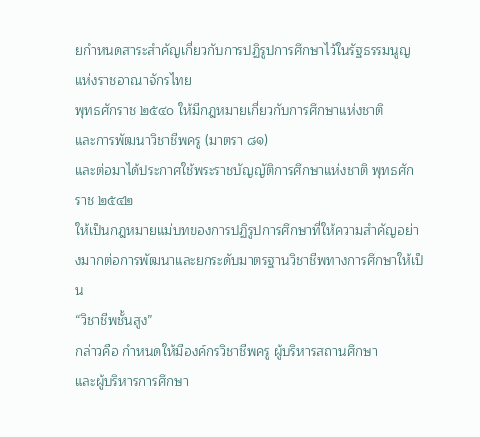ยกำหนดสาระสำคัญเกี่ยวกับการปฏิรูปการศึกษาไว้ในรัฐธรรมนูญแห่งราชอาณาจักรไทย
พุทธศักราช ๒๕๔๐ ให้มีกฎหมายเกี่ยวกับการศึกษาแห่งชาติ
และการพัฒนาวิชาชีพครู (มาตรา ๘๑)
และต่อมาได้ประกาศใช้พระราชบัญญัติการศึกษาแห่งชาติ พุทธศักราช ๒๕๔๒
ให้เป็นกฎหมายแม่บทของการปฏิรูปการศึกษาที่ให้ความสำคัญอย่างมากต่อการพัฒนาและยกระดับมาตรฐานวิชาชีพทางการศึกษาให้เป็น
“วิชาชีพชั้นสูง”
กล่าวคือ กำหนดให้มีองค์กรวิชาชีพครู ผู้บริหารสถานศึกษา
และผู้บริหารการศึกษา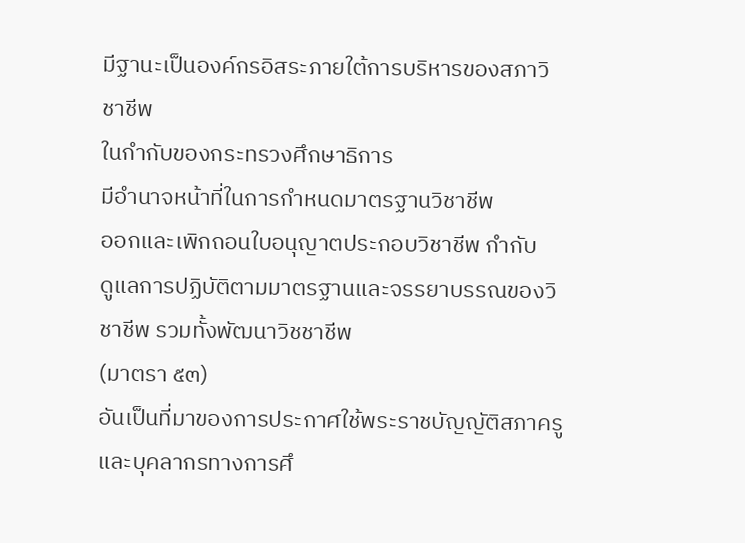มีฐานะเป็นองค์กรอิสระภายใต้การบริหารของสภาวิชาชีพ
ในกำกับของกระทรวงศึกษาธิการ
มีอำนาจหน้าที่ในการกำหนดมาตรฐานวิชาชีพ
ออกและเพิกถอนใบอนุญาตประกอบวิชาชีพ กำกับ
ดูแลการปฏิบัติตามมาตรฐานและจรรยาบรรณของวิชาชีพ รวมทั้งพัฒนาวิชชาชีพ
(มาตรา ๕๓)
อันเป็นที่มาของการประกาศใช้พระราชบัญญัติสภาครูและบุคลากรทางการศึ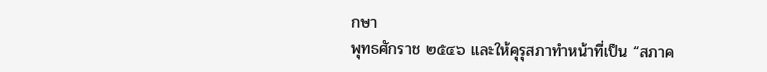กษา
พุทธศักราช ๒๕๔๖ และให้คุรุสภาทำหน้าที่เป็น “สภาค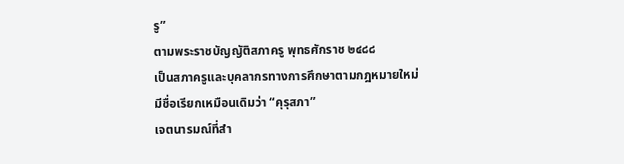รู”
ตามพระราชบัญญัติสภาครู พุทธศักราช ๒๔๘๘
เป็นสภาครูและบุคลากรทางการศึกษาตามกฎหมายใหม่
มีชื่อเรียกเหมือนเดิมว่า “คุรุสภา”
เจตนารมณ์ที่สำ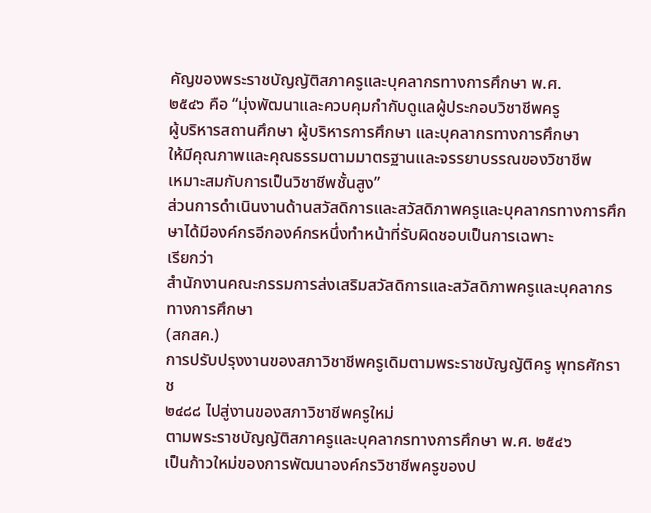คัญของพระราชบัญญัติสภาครูและบุคลากรทางการศึกษา พ.ศ.
๒๕๔๖ คือ “มุ่งพัฒนาและควบคุมกำกับดูแลผู้ประกอบวิชาชีพครู
ผู้บริหารสถานศึกษา ผู้บริหารการศึกษา และบุคลากรทางการศึกษา
ให้มีคุณภาพและคุณธรรมตามมาตรฐานและจรรยาบรรณของวิชาชีพ
เหมาะสมกับการเป็นวิชาชีพชั้นสูง”
ส่วนการดำเนินงานด้านสวัสดิการและสวัสดิภาพครูและบุคลากรทางการศึกษาได้มีองค์กรอีกองค์กรหนึ่งทำหน้าที่รับผิดชอบเป็นการเฉพาะ
เรียกว่า
สำนักงานคณะกรรมการส่งเสริมสวัสดิการและสวัสดิภาพครูและบุคลากรทางการศึกษา
(สกสค.)
การปรับปรุงงานของสภาวิชาชีพครูเดิมตามพระราชบัญญัติครู พุทธศักราช
๒๔๘๘ ไปสู่งานของสภาวิชาชีพครูใหม่
ตามพระราชบัญญัติสภาครูและบุคลากรทางการศึกษา พ.ศ. ๒๕๔๖
เป็นก้าวใหม่ของการพัฒนาองค์กรวิชาชีพครูของป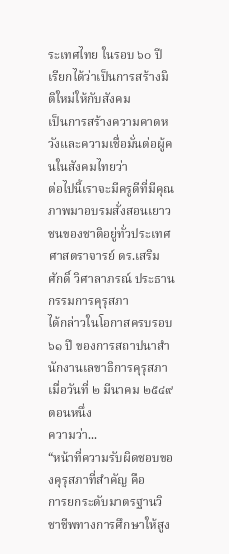ระเทศไทย ในรอบ ๖๐ ปี
เรียกได้ว่าเป็นการสร้างมิติใหม่ให้กับสังคม
เป็นการสร้างความคาดหวังและความเชื่อมั่นต่อผู้คนในสังคมไทยว่า
ต่อไปนี้เราจะมีครูดีที่มีคุณภาพมาอบรมสั่งสอนเยาวชนของชาติอยู่ทั่วประเทศ
ศาสตราจารย์ ดร.เสริมศักดิ์ วิศาลาภรณ์ ประธานกรรมการคุรุสภา
ได้กล่าวในโอกาสครบรอบ ๖๑ ปี ของการสถาปนาสำนักงานเลขาธิการคุรุสภา
เมื่อวันที่ ๒ มีนาคม ๒๕๔๙ ตอนหนึ่ง
ความว่า...
“หน้าที่ความรับผิดชอบของคุรุสภาที่สำคัญ คือ
การยกระดับมาตรฐานวิชาชีพทางการศึกษาให้สูง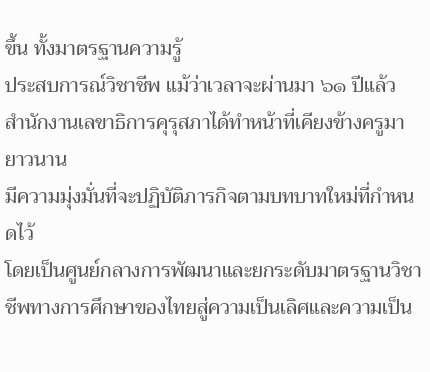ขึ้น ทั้งมาตรฐานความรู้
ประสบการณ์วิชาชีพ แม้ว่าเวลาจะผ่านมา ๖๑ ปีแล้ว
สำนักงานเลขาธิการคุรุสภาได้ทำหน้าที่เคียงข้างครูมายาวนาน
มีความมุ่งมั่นที่จะปฏิบัติภารกิจตามบทบาทใหม่ที่กำหนดไว้
โดยเป็นศูนย์กลางการพัฒนาและยกระดับมาตรฐานวิชาชีพทางการศึกษาของไทยสู่ความเป็นเลิศและความเป็น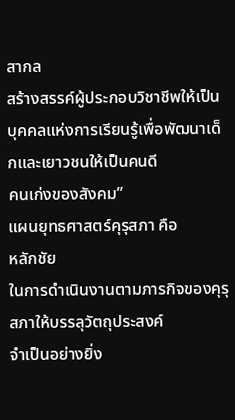สากล
สร้างสรรค์ผู้ประกอบวิชาชีพให้เป็นบุคคลแห่งการเรียนรู้เพื่อพัฒนาเด็กและเยาวชนให้เป็นคนดี
คนเก่งของสังคม”
แผนยุทธศาสตร์คุรุสภา คือ
หลักชัย
ในการดำเนินงานตามภารกิจของคุรุสภาให้บรรลุวัตถุประสงค์
จำเป็นอย่างยิ่ง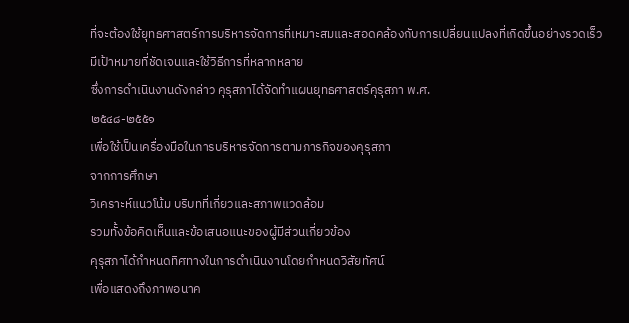ที่จะต้องใช้ยุทธศาสตร์การบริหารจัดการที่เหมาะสมและสอดคล้องกับการเปลี่ยนแปลงที่เกิดขึ้นอย่างรวดเร็ว
มีเป้าหมายที่ชัดเจนและใช้วิธีการที่หลากหลาย
ซึ่งการดำเนินงานดังกล่าว คุรุสภาได้จัดทำแผนยุทธศาสตร์คุรุสภา พ.ศ.
๒๕๔๘-๒๕๕๑
เพื่อใช้เป็นเครื่องมือในการบริหารจัดการตามภารกิจของคุรุสภา
จากการศึกษา
วิเคราะห์แนวโน้ม บริบทที่เกี่ยวและสภาพแวดล้อม
รวมทั้งข้อคิดเห็นและข้อเสนอแนะของผู้มีส่วนเกี่ยวข้อง
คุรุสภาได้กำหนดทิศทางในการดำเนินงานโดยกำหนดวิสัยทัศน์
เพื่อแสดงถึงภาพอนาค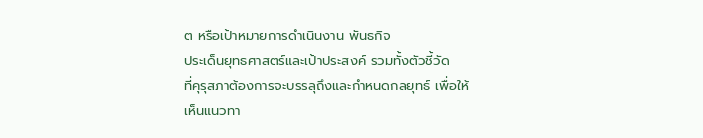ต หรือเป้าหมายการดำเนินงาน พันธกิจ
ประเด็นยุทธศาสตร์และเป้าประสงค์ รวมทั้งตัวชี้วัด
ที่คุรุสภาต้องการจะบรรลุถึงและกำหนดกลยุทธ์ เพื่อให้เห็นแนวทา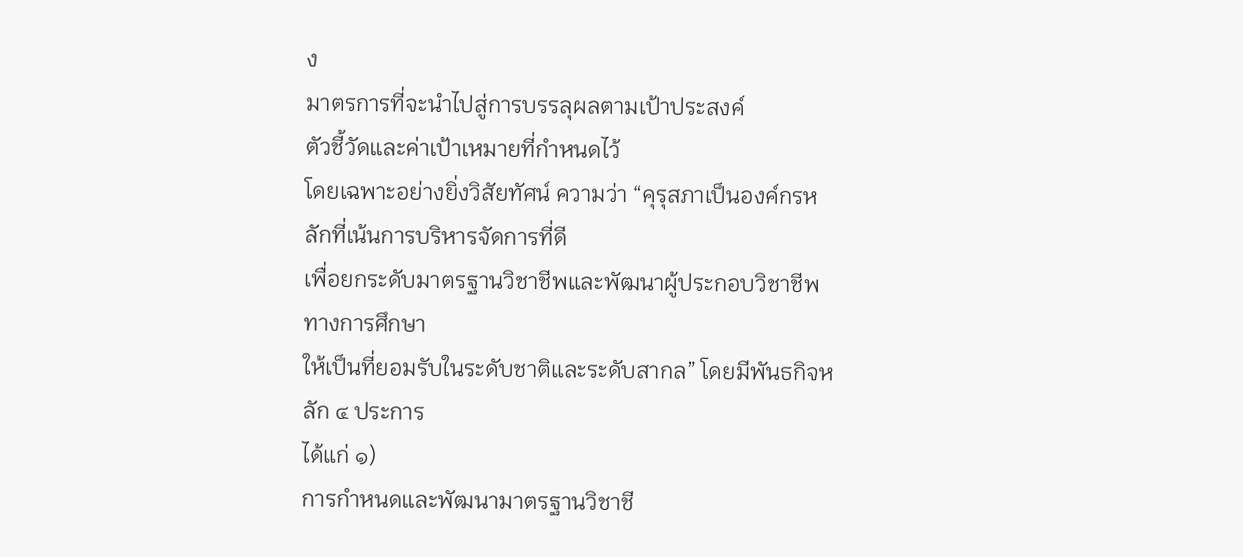ง
มาตรการที่จะนำไปสู่การบรรลุผลตามเป้าประสงค์
ตัวชี้วัดและค่าเป้าเหมายที่กำหนดไว้
โดยเฉพาะอย่างยิ่งวิสัยทัศน์ ความว่า “คุรุสภาเป็นองค์กรหลักที่เน้นการบริหารจัดการที่ดี
เพื่อยกระดับมาตรฐานวิชาชีพและพัฒนาผู้ประกอบวิชาชีพทางการศึกษา
ให้เป็นที่ยอมรับในระดับชาติและระดับสากล” โดยมีพันธกิจหลัก ๔ ประการ
ได้แก่ ๑)
การกำหนดและพัฒนามาตรฐานวิชาชี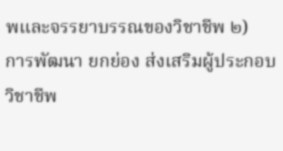พและจรรยาบรรณของวิชาชีพ ๒)
การพัฒนา ยกย่อง ส่งเสริมผู้ประกอบวิชาชีพ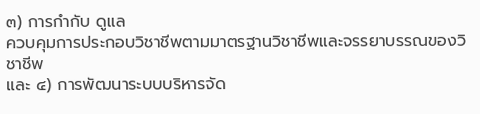๓) การกำกับ ดูแล
ควบคุมการประกอบวิชาชีพตามมาตรฐานวิชาชีพและจรรยาบรรณของวิชาชีพ
และ ๔) การพัฒนาระบบบริหารจัด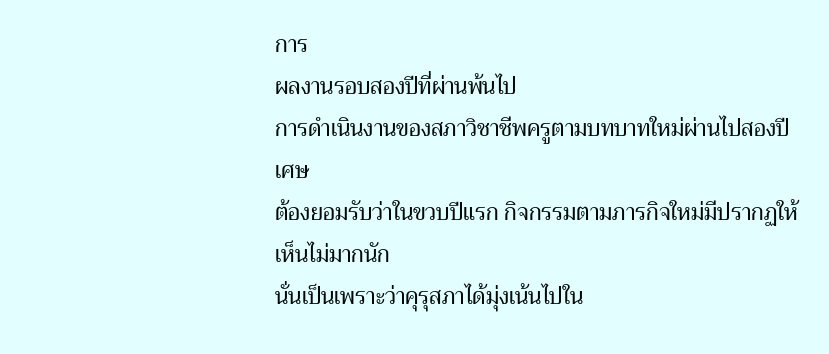การ
ผลงานรอบสองปีที่ผ่านพ้นไป
การดำเนินงานของสภาวิชาชีพครูตามบทบาทใหม่ผ่านไปสองปีเศษ
ต้องยอมรับว่าในขวบปีแรก กิจกรรมตามภารกิจใหม่มีปรากฏให้เห็นไม่มากนัก
นั่นเป็นเพราะว่าคุรุสภาได้มุ่งเน้นไปใน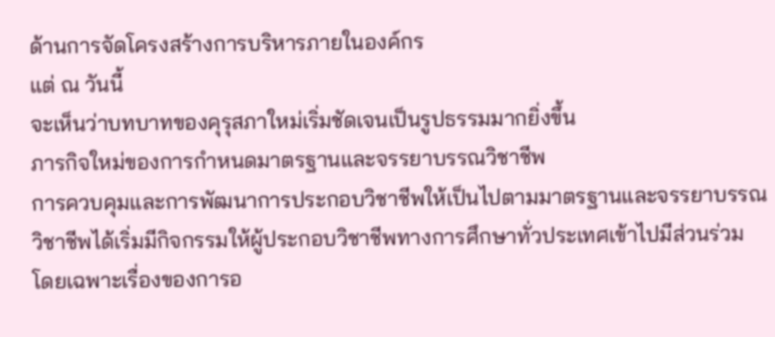ด้านการจัดโครงสร้างการบริหารภายในองค์กร
แต่ ณ วันนี้
จะเห็นว่าบทบาทของคุรุสภาใหม่เริ่มชัดเจนเป็นรูปธรรมมากยิ่งขึ้น
ภารกิจใหม่ของการกำหนดมาตรฐานและจรรยาบรรณวิชาชีพ
การควบคุมและการพัฒนาการประกอบวิชาชีพให้เป็นไปตามมาตรฐานและจรรยาบรรณวิชาชีพได้เริ่มมีกิจกรรมให้ผู้ประกอบวิชาชีพทางการศึกษาทั่วประเทศเข้าไปมีส่วนร่วม
โดยเฉพาะเรื่องของการอ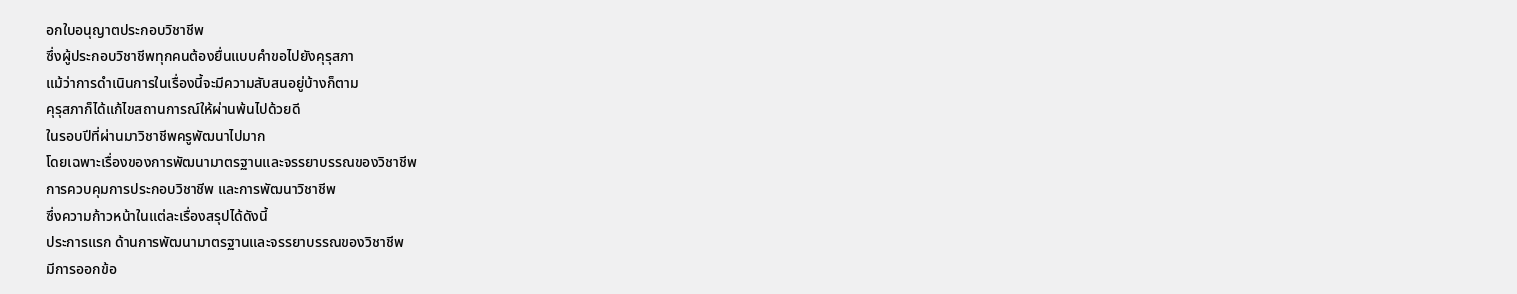อกใบอนุญาตประกอบวิชาชีพ
ซึ่งผู้ประกอบวิชาชีพทุกคนต้องยื่นแบบคำขอไปยังคุรุสภา
แม้ว่าการดำเนินการในเรื่องนี้จะมีความสับสนอยู่บ้างก็ตาม
คุรุสภาก็ได้แก้ไขสถานการณ์ให้ผ่านพ้นไปด้วยดี
ในรอบปีที่ผ่านมาวิชาชีพครูพัฒนาไปมาก
โดยเฉพาะเรื่องของการพัฒนามาตรฐานและจรรยาบรรณของวิชาชีพ
การควบคุมการประกอบวิชาชีพ และการพัฒนาวิชาชีพ
ซึ่งความก้าวหน้าในแต่ละเรื่องสรุปได้ดังนี้
ประการแรก ด้านการพัฒนามาตรฐานและจรรยาบรรณของวิชาชีพ
มีการออกข้อ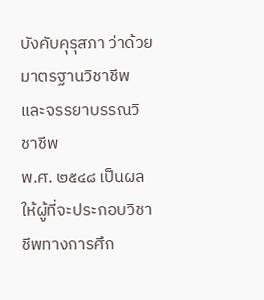บังคับคุรุสภา ว่าด้วยมาตรฐานวิชาชีพและจรรยาบรรณวิชาชีพ
พ.ศ. ๒๕๔๘ เป็นผลให้ผู้ที่จะประกอบวิชาชีพทางการศึก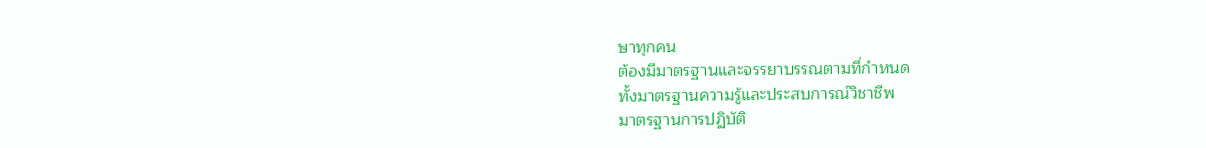ษาทุกคน
ต้องมีมาตรฐานและจรรยาบรรณตามที่กำหนด
ทั้งมาตรฐานความรู้และประสบการณ์วิชาชีพ
มาตรฐานการปฏิบัติ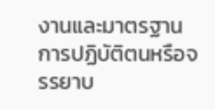งานและมาตรฐานการปฏิบัติตนหรือจรรยาบ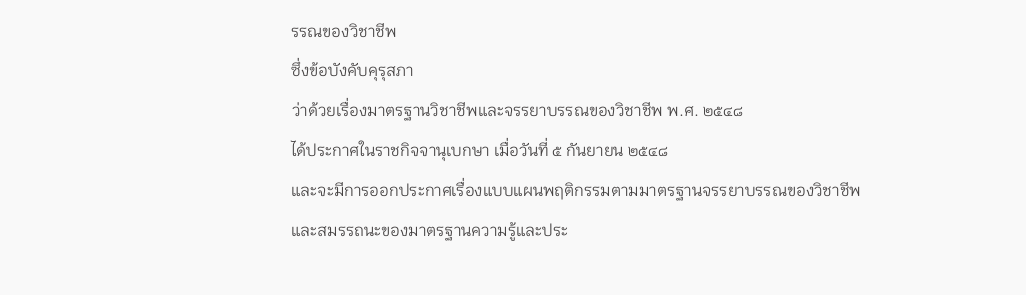รรณของวิชาชีพ
ซึ่งข้อบังคับคุรุสภา
ว่าด้วยเรื่องมาตรฐานวิชาชีพและจรรยาบรรณของวิชาชีพ พ.ศ. ๒๕๔๘
ได้ประกาศในราชกิจจานุเบกษา เมื่อวันที่ ๕ กันยายน ๒๕๔๘
และจะมีการออกประกาศเรื่องแบบแผนพฤติกรรมตามมาตรฐานจรรยาบรรณของวิชาชีพ
และสมรรถนะของมาตรฐานความรู้และประ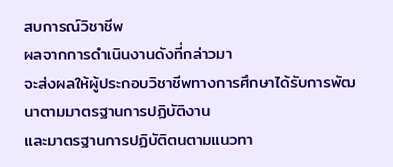สบการณ์วิชาชีพ
ผลจากการดำเนินงานดังที่กล่าวมา
จะส่งผลให้ผู้ประกอบวิชาชีพทางการศึกษาได้รับการพัฒนาตามมาตรฐานการปฏิบัติงาน
และมาตรฐานการปฏิบัติตนตามแนวทา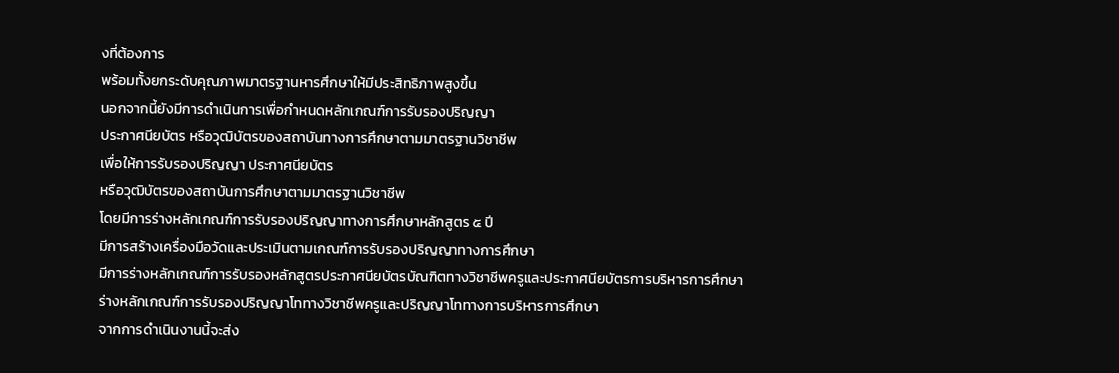งที่ต้องการ
พร้อมทั้งยกระดับคุณภาพมาตรฐานหารศึกษาให้มีประสิทธิภาพสูงขึ้น
นอกจากนี้ยังมีการดำเนินการเพื่อกำหนดหลักเกณฑ์การรับรองปริญญา
ประกาศนียบัตร หรือวุฒิบัตรของสถาบันทางการศึกษาตามมาตรฐานวิชาชีพ
เพื่อให้การรับรองปริญญา ประกาศนียบัตร
หรือวุฒิบัตรของสถาบันการศึกษาตามมาตรฐานวิชาชีพ
โดยมีการร่างหลักเกณฑ์การรับรองปริญญาทางการศึกษาหลักสูตร ๕ ปี
มีการสร้างเครื่องมือวัดและประเมินตามเกณฑ์การรับรองปริญญาทางการศึกษา
มีการร่างหลักเกณฑ์การรับรองหลักสูตรประกาศนียบัตรบัณฑิตทางวิชาชีพครูและประกาศนียบัตรการบริหารการศึกษา
ร่างหลักเกณฑ์การรับรองปริญญาโททางวิชาชีพครูและปริญญาโททางการบริหารการศึกษา
จากการดำเนินงานนี้จะส่ง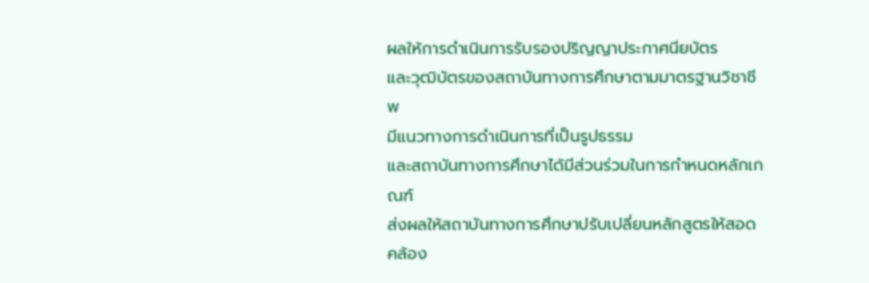ผลให้การดำเนินการรับรองปริญญาประกาศนียบัตร
และวุฒิบัตรของสถาบันทางการศึกษาตามมาตรฐานวิชาชีพ
มีแนวทางการดำเนินการที่เป็นรูปธรรม
และสถาบันทางการศึกษาได้มีส่วนร่วมในการกำหนดหลักเกณฑ์
ส่งผลให้สถาบันทางการศึกษาปรับเปลี่ยนหลักสูตรให้สอดคล้อง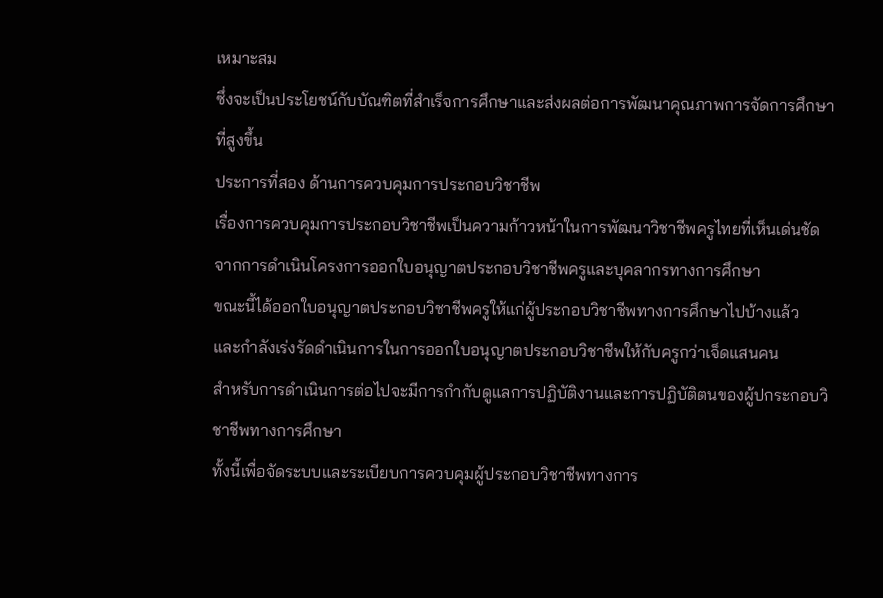เหมาะสม
ซึ่งจะเป็นประโยชน์กับบัณฑิตที่สำเร็จการศึกษาและส่งผลต่อการพัฒนาคุณภาพการจัดการศึกษาที่สูงขึ้น
ประการที่สอง ด้านการควบคุมการประกอบวิชาชีพ
เรื่องการควบคุมการประกอบวิชาชีพเป็นความก้าวหน้าในการพัฒนาวิชาชีพครูไทยที่เห็นเด่นชัด
จากการดำเนินโครงการออกใบอนุญาตประกอบวิชาชีพครูและบุคลากรทางการศึกษา
ขณะนี้ได้ออกใบอนุญาตประกอบวิชาชีพครูให้แก่ผู้ประกอบวิชาชีพทางการศึกษาไปบ้างแล้ว
และกำลังเร่งรัดดำเนินการในการออกใบอนุญาตประกอบวิชาชีพให้กับครูกว่าเจ็ดแสนคน
สำหรับการดำเนินการต่อไปจะมีการกำกับดูแลการปฏิบัติงานและการปฏิบัติตนของผู้ปกระกอบวิชาชีพทางการศึกษา
ทั้งนี้เพื่อจัดระบบและระเบียบการควบคุมผู้ประกอบวิชาชีพทางการ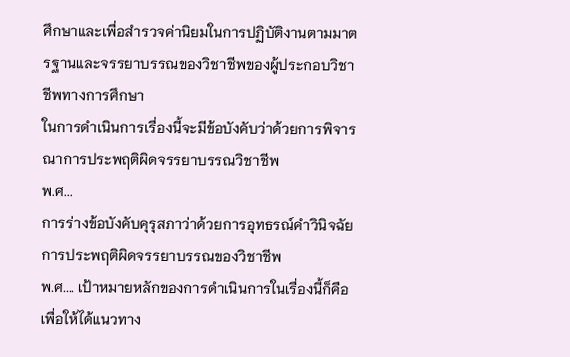ศึกษาและเพื่อสำรวจค่านิยมในการปฏิบัติงานตามมาตรฐานและจรรยาบรรณของวิชาชีพของผู้ประกอบวิชาชีพทางการศึกษา
ในการดำเนินการเรื่องนี้จะมีข้อบังคับว่าด้วยการพิจารณาการประพฤติผิดจรรยาบรรณวิชาชีพ
พ.ศ...
การร่างข้อบังคับคุรุสภาว่าด้วยการอุทธรณ์คำวินิจฉัยการประพฤติผิดจรรยาบรรณของวิชาชีพ
พ.ศ.... เป้าหมายหลักของการดำเนินการในเรื่องนี้ก็คือ
เพื่อให้ได้แนวทาง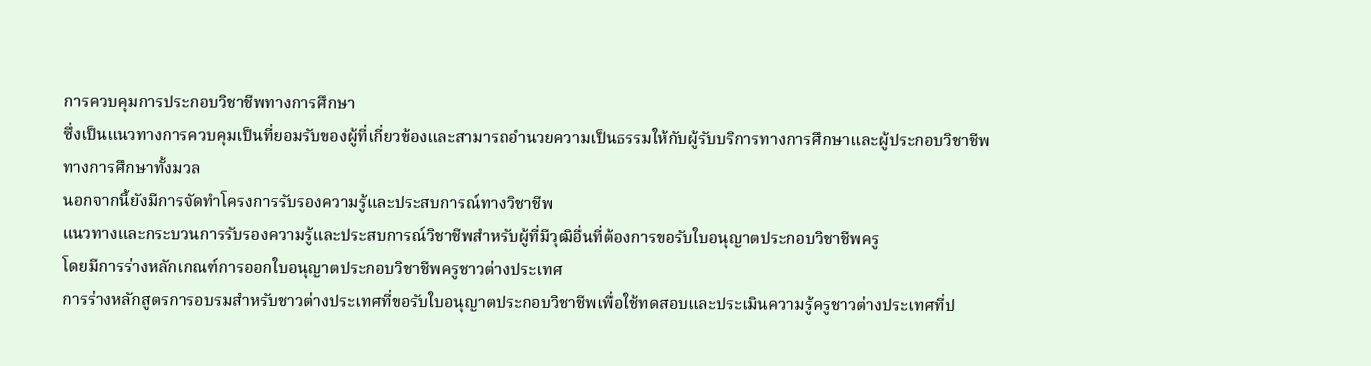การควบคุมการประกอบวิชาชีพทางการศึกษา
ซึ่งเป็นแนวทางการควบคุมเป็นที่ยอมรับของผู้ที่เกี่ยวข้องและสามารถอำนวยความเป็นธรรมให้กับผู้รับบริการทางการศึกษาและผู้ประกอบวิชาชีพทางการศึกษาทั้งมวล
นอกจากนี้ยังมีการจัดทำโครงการรับรองความรู้และประสบการณ์ทางวิชาชีพ
แนวทางและกระบวนการรับรองความรู้และประสบการณ์วิชาชีพสำหรับผู้ที่มีวุฒิอื่นที่ต้องการขอรับใบอนุญาตประกอบวิชาชีพครู
โดยมีการร่างหลักเกณฑ์การออกใบอนุญาตประกอบวิชาชีพครูชาวต่างประเทศ
การร่างหลักสูตรการอบรมสำหรับชาวต่างประเทศที่ขอรับใบอนุญาตประกอบวิชาชีพเพื่อใช้ทดสอบและประเมินความรู้ครูชาวต่างประเทศที่ป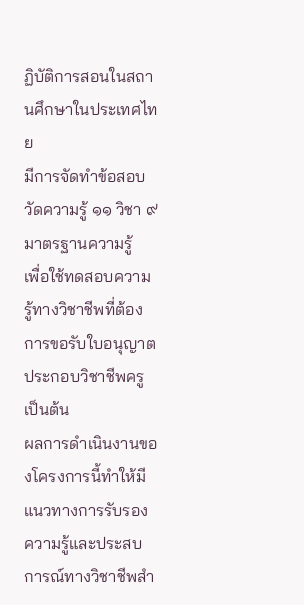ฏิบัติการสอนในสถานศึกษาในประเทศไทย
มีการจัดทำข้อสอบวัดความรู้ ๑๑ วิชา ๙ มาตรฐานความรู้
เพื่อใช้ทดสอบความรู้ทางวิชาชีพที่ต้องการขอรับใบอนุญาตประกอบวิชาชีพครู
เป็นต้น
ผลการดำเนินงานของโครงการนี้ทำให้มีแนวทางการรับรองความรู้และประสบการณ์ทางวิชาชีพสำ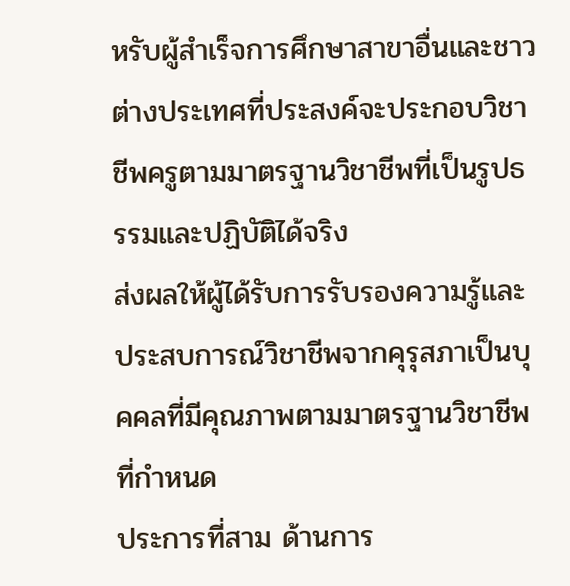หรับผู้สำเร็จการศึกษาสาขาอื่นและชาวต่างประเทศที่ประสงค์จะประกอบวิชาชีพครูตามมาตรฐานวิชาชีพที่เป็นรูปธรรมและปฏิบัติได้จริง
ส่งผลให้ผู้ได้รับการรับรองความรู้และประสบการณ์วิชาชีพจากคุรุสภาเป็นบุคคลที่มีคุณภาพตามมาตรฐานวิชาชีพที่กำหนด
ประการที่สาม ด้านการ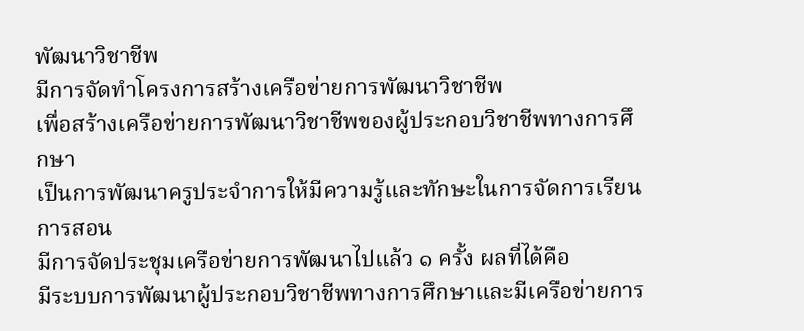พัฒนาวิชาชีพ
มีการจัดทำโครงการสร้างเครือข่ายการพัฒนาวิชาชีพ
เพื่อสร้างเครือข่ายการพัฒนาวิชาชีพของผู้ประกอบวิชาชีพทางการศึกษา
เป็นการพัฒนาครูประจำการให้มีความรู้และทักษะในการจัดการเรียนการสอน
มีการจัดประชุมเครือข่ายการพัฒนาไปแล้ว ๑ ครั้ง ผลที่ได้คือ
มีระบบการพัฒนาผู้ประกอบวิชาชีพทางการศึกษาและมีเครือข่ายการ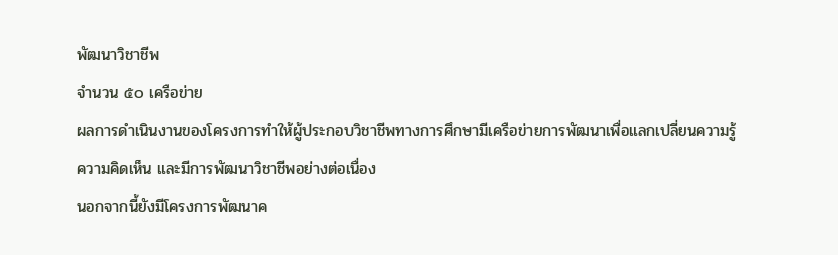พัฒนาวิชาชีพ
จำนวน ๕๐ เครือข่าย
ผลการดำเนินงานของโครงการทำให้ผู้ประกอบวิชาชีพทางการศึกษามีเครือข่ายการพัฒนาเพื่อแลกเปลี่ยนความรู้
ความคิดเห็น และมีการพัฒนาวิชาชีพอย่างต่อเนื่อง
นอกจากนี้ยังมีโครงการพัฒนาค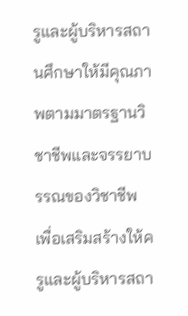รูและผู้บริหารสถานศึกษาให้มีคุณภาพตามมาตรฐานวิชาชีพและจรรยาบรรณของวิชาชีพ
เพื่อเสริมสร้างให้ครูและผู้บริหารสถา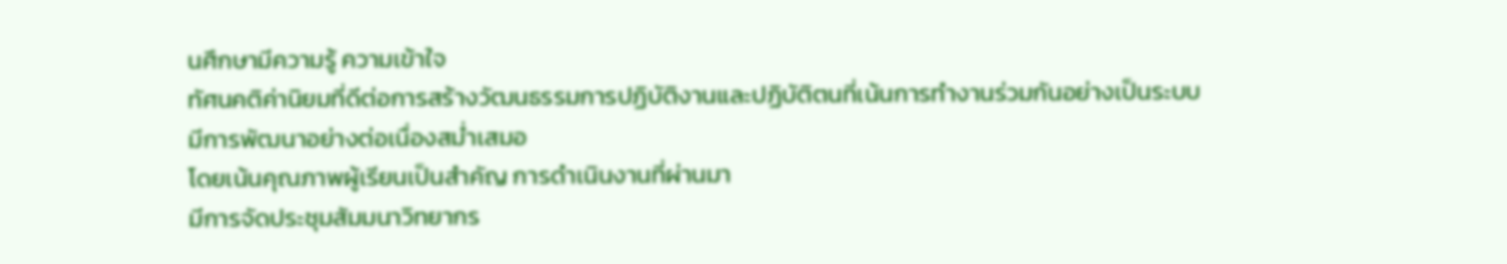นศึกษามีความรู้ ความเข้าใจ
ทัศนคติค่านิยมที่ดีต่อการสร้างวัฒนธรรมการปฏิบัติงานและปฏิบัติตนที่เน้นการทำงานร่วมกันอย่างเป็นระบบ
มีการพัฒนาอย่างต่อเนื่องสม่ำเสมอ
โดยเน้นคุณภาพผู้เรียนเป็นสำคัญ การดำเนินงานที่ผ่านมา
มีการจัดประชุมสัมมนาวิทยากร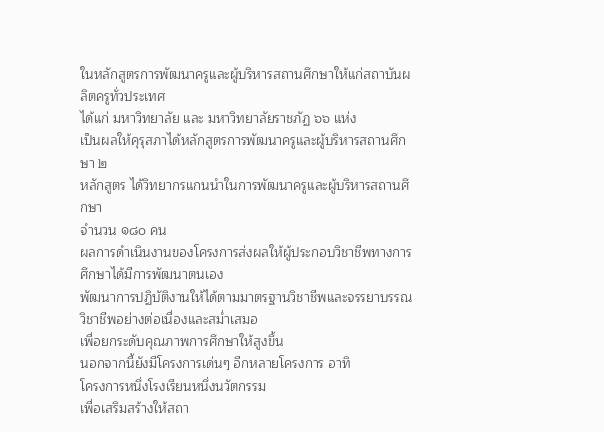ในหลักสูตรการพัฒนาครูและผู้บริหารสถานศึกษาให้แก่สถาบันผลิตครูทั่วประเทศ
ได้แก่ มหาวิทยาลัย และ มหาวิทยาลัยราชภัฏ ๖๖ แห่ง
เป็นผลให้คุรุสภาได้หลักสูตรการพัฒนาครูและผู้บริหารสถานศึกษา ๒
หลักสูตร ได้วิทยากรแกนนำในการพัฒนาครูและผู้บริหารสถานศึกษา
จำนวน ๑๘๐ คน
ผลการดำเนินงานของโครงการส่งผลให้ผู้ประกอบวิชาชีพทางการศึกษาได้มีการพัฒนาตนเอง
พัฒนาการปฏิบัติงานให้ได้ตามมาตรฐานวิชาชีพและจรรยาบรรณวิชาชีพอย่างต่อเนื่องและสม่ำเสมอ
เพื่อยกระดับคุณภาพการศึกษาให้สูงขึ้น
นอกจากนี้ยังมีโครงการเด่นๆ อีกหลายโครงการ อาทิ
โครงการหนึ่งโรงเรียนหนึ่งนวัตกรรม
เพื่อเสริมสร้างให้สถา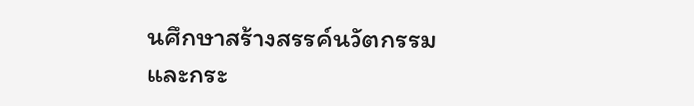นศึกษาสร้างสรรค์นวัตกรรมและกระ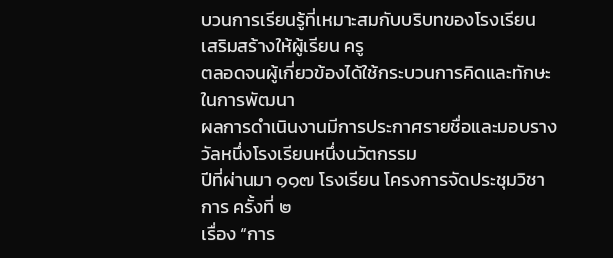บวนการเรียนรู้ที่เหมาะสมกับบริบทของโรงเรียน
เสริมสร้างให้ผู้เรียน ครู
ตลอดจนผู้เกี่ยวข้องได้ใช้กระบวนการคิดและทักษะในการพัฒนา
ผลการดำเนินงานมีการประกาศรายชื่อและมอบรางวัลหนึ่งโรงเรียนหนึ่งนวัตกรรม
ปีที่ผ่านมา ๑๑๗ โรงเรียน โครงการจัดประชุมวิชาการ ครั้งที่ ๒
เรื่อง “การ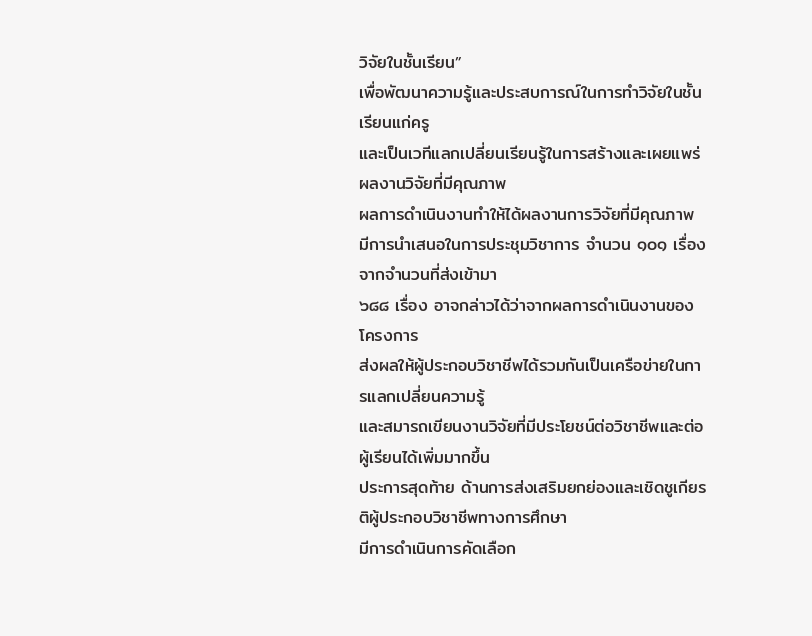วิจัยในชั้นเรียน”
เพื่อพัฒนาความรู้และประสบการณ์ในการทำวิจัยในชั้นเรียนแก่ครู
และเป็นเวทีแลกเปลี่ยนเรียนรู้ในการสร้างและเผยแพร่ผลงานวิจัยที่มีคุณภาพ
ผลการดำเนินงานทำให้ได้ผลงานการวิจัยที่มีคุณภาพ
มีการนำเสนอในการประชุมวิชาการ จำนวน ๑๐๑ เรื่องจากจำนวนที่ส่งเข้ามา
๖๘๘ เรื่อง อาจกล่าวได้ว่าจากผลการดำเนินงานของโครงการ
ส่งผลให้ผู้ประกอบวิชาชีพได้รวมกันเป็นเครือข่ายในการแลกเปลี่ยนความรู้
และสมารถเขียนงานวิจัยที่มีประโยชน์ต่อวิชาชีพและต่อผู้เรียนได้เพิ่มมากขึ้น
ประการสุดท้าย ด้านการส่งเสริมยกย่องและเชิดชูเกียรติผู้ประกอบวิชาชีพทางการศึกษา
มีการดำเนินการคัดเลือก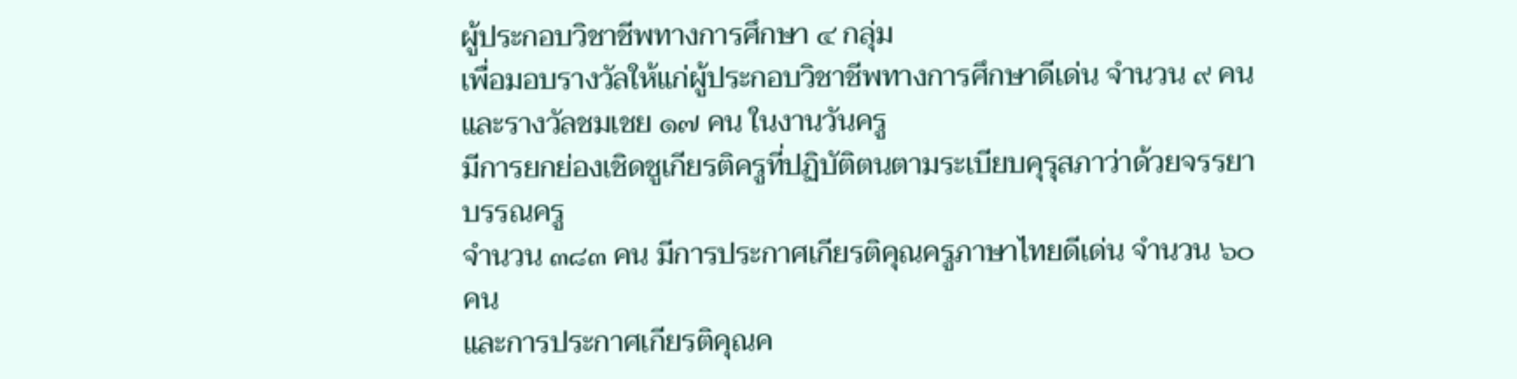ผู้ประกอบวิชาชีพทางการศึกษา ๔ กลุ่ม
เพื่อมอบรางวัลให้แก่ผู้ประกอบวิชาชีพทางการศึกษาดีเด่น จำนวน ๙ คน
และรางวัลชมเชย ๑๗ คน ในงานวันครู
มีการยกย่องเชิดชูเกียรติครูที่ปฏิบัติตนตามระเบียบคุรุสภาว่าด้วยจรรยาบรรณครู
จำนวน ๓๘๓ คน มีการประกาศเกียรติคุณครูภาษาไทยดีเด่น จำนวน ๖๐ คน
และการประกาศเกียรติคุณค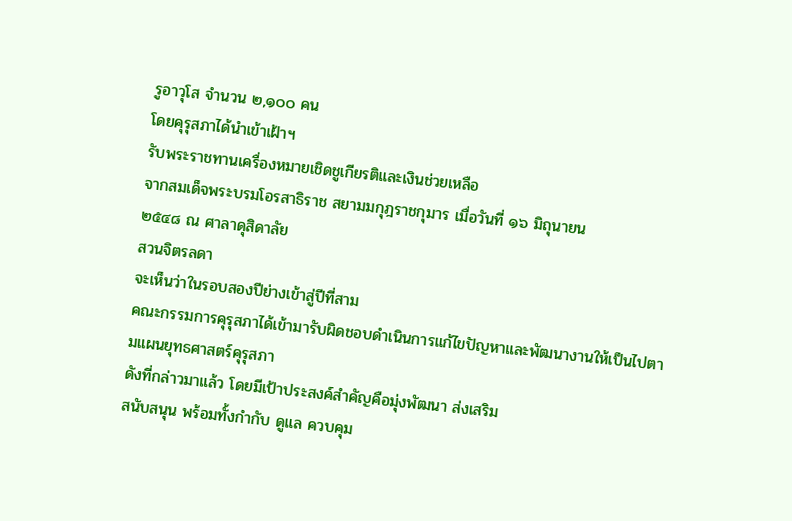รูอาวุโส จำนวน ๒,๑๐๐ คน
โดยคุรุสภาได้นำเข้าเฝ้าฯ
รับพระราชทานเครื่องหมายเชิดชูเกียรติและเงินช่วยเหลือ
จากสมเด็จพระบรมโอรสาธิราช สยามมกุฎราชกุมาร เมื่อวันที่ ๑๖ มิถุนายน
๒๕๔๘ ณ ศาลาดุสิดาลัย
สวนจิตรลดา
จะเห็นว่าในรอบสองปีย่างเข้าสู่ปีที่สาม
คณะกรรมการคุรุสภาได้เข้ามารับผิดชอบดำเนินการแก้ไขปัญหาและพัฒนางานให้เป็นไปตามแผนยุทธศาสตร์คุรุสภา
ดังที่กล่าวมาแล้ว โดยมีเป้าประสงค์สำคัญคือมุ่งพัฒนา ส่งเสริม
สนับสนุน พร้อมทั้งกำกับ ดูแล ควบคุม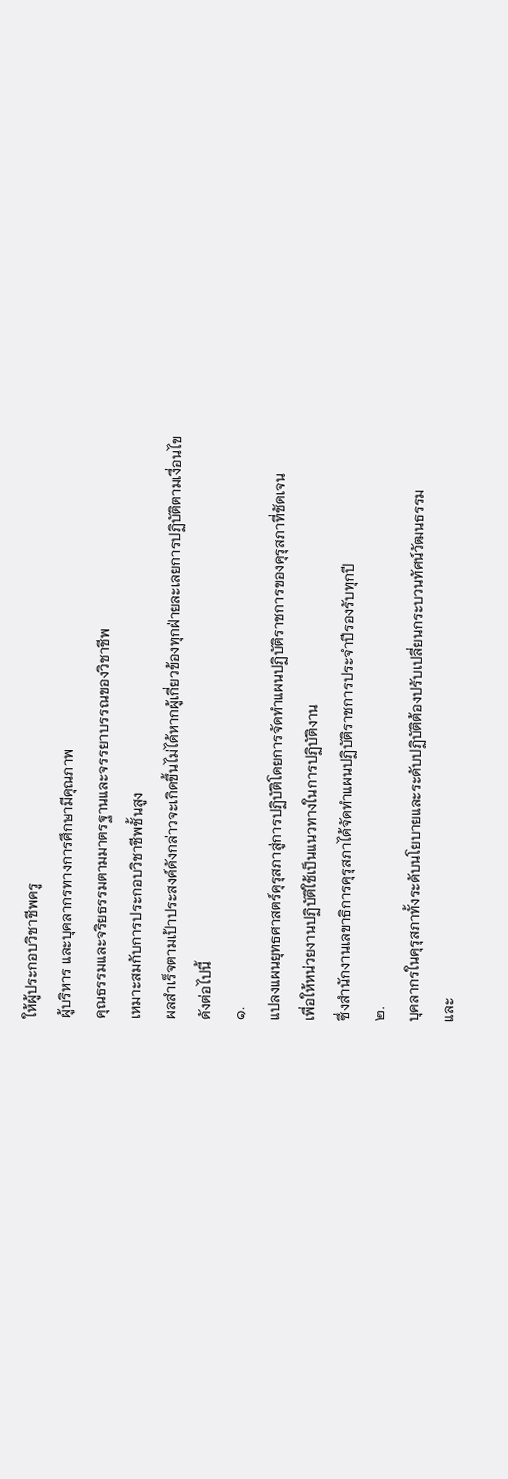ให้ผู้ประกอบวิชาชีพครู
ผู้บริหาร และบุคลากรทางการศึกษามีคุณภาพ
คุณธรรมและจริยธรรมตามมาตรฐานและจรรยาบรรณของวิชาชีพ
เหมาะสมกับการประกอบวิชาชีพชั้นสูง
ผลสำเร็จตามเป้าประสงค์ดังกล่าวจะเกิดขึ้นไม่ได้หากผู้เกี่ยวข้องทุกฝ่ายละเลยการปฏิบัติตามเงื่อนไข
ดังต่อไปนี้
๑.
แปลงแผนยุทธศาสตร์คุรุสภาสู่การปฏิบัติโดยการจัดทำแผนปฏิบัติราชการของคุรุสภาที่ชัดเจน
เพื่อให้หน่วยงานปฏิบัติใช้เป็นแนวทางในการปฏิบัติงาน
ซึ่งสำนักงานเลขาธิการคุรุสภาได้จัดทำแผนปฏิบัติราชการประจำปีรองรับทุกปี
๒.
บุคลากรในคุรุสภาทั้งระดับนโยบายและระดับปฏิบัติต้องปรับเปลี่ยนกระบวนทัศน์วัฒนธรรม
และ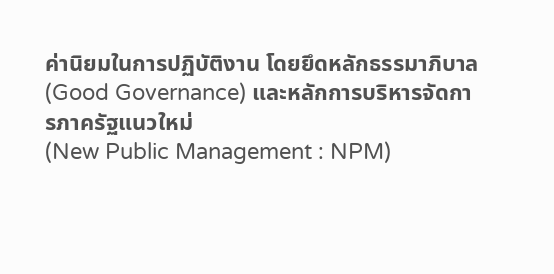ค่านิยมในการปฏิบัติงาน โดยยึดหลักธรรมาภิบาล (Good Governance) และหลักการบริหารจัดการภาครัฐแนวใหม่
(New Public Management : NPM)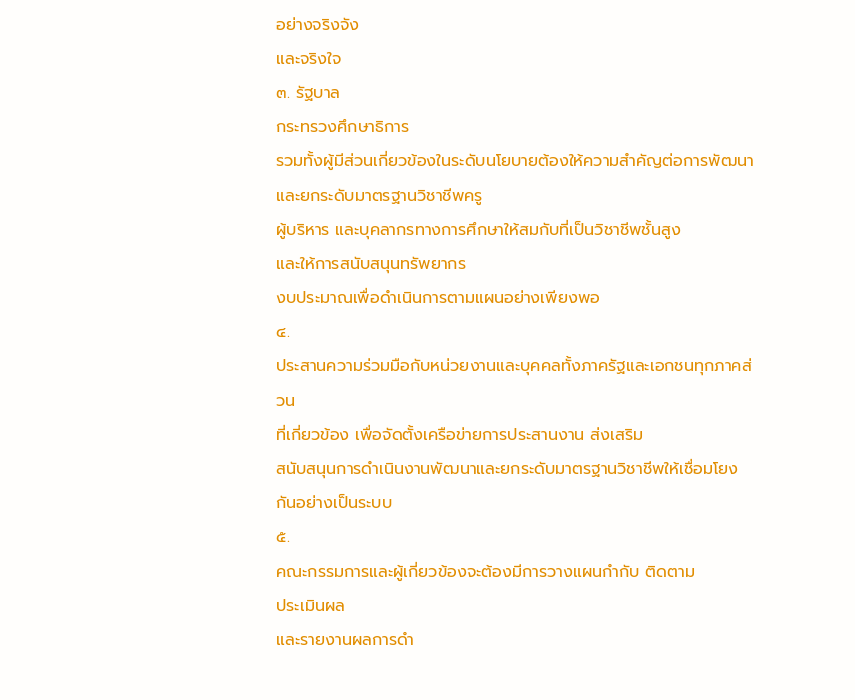อย่างจริงจัง
และจริงใจ
๓. รัฐบาล
กระทรวงศึกษาธิการ
รวมทั้งผู้มีส่วนเกี่ยวข้องในระดับนโยบายต้องให้ความสำคัญต่อการพัฒนาและยกระดับมาตรฐานวิชาชีพครู
ผู้บริหาร และบุคลากรทางการศึกษาให้สมกับที่เป็นวิชาชีพชั้นสูง
และให้การสนับสนุนทรัพยากร
งบประมาณเพื่อดำเนินการตามแผนอย่างเพียงพอ
๔.
ประสานความร่วมมือกับหน่วยงานและบุคคลทั้งภาครัฐและเอกชนทุกภาคส่วน
ที่เกี่ยวข้อง เพื่อจัดตั้งเครือข่ายการประสานงาน ส่งเสริม
สนับสนุนการดำเนินงานพัฒนาและยกระดับมาตรฐานวิชาชีพให้เชื่อมโยงกันอย่างเป็นระบบ
๕.
คณะกรรมการและผู้เกี่ยวข้องจะต้องมีการวางแผนกำกับ ติดตาม
ประเมินผล
และรายงานผลการดำ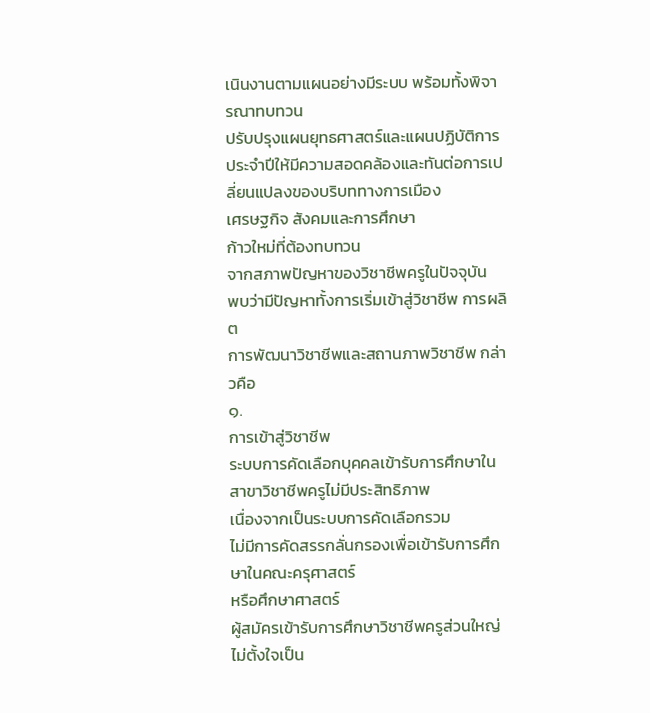เนินงานตามแผนอย่างมีระบบ พร้อมทั้งพิจารณาทบทวน
ปรับปรุงแผนยุทธศาสตร์และแผนปฏิบัติการประจำปีให้มีความสอดคล้องและทันต่อการเปลี่ยนแปลงของบริบททางการเมือง
เศรษฐกิจ สังคมและการศึกษา
ก้าวใหม่ที่ต้องทบทวน
จากสภาพปัญหาของวิชาชีพครูในปัจจุบัน
พบว่ามีปัญหาทั้งการเริ่มเข้าสู่วิชาชีพ การผลิต
การพัฒนาวิชาชีพและสถานภาพวิชาชีพ กล่าวคือ
๑.
การเข้าสู่วิชาชีพ
ระบบการคัดเลือกบุคคลเข้ารับการศึกษาในสาขาวิชาชีพครูไม่มีประสิทธิภาพ
เนื่องจากเป็นระบบการคัดเลือกรวม
ไม่มีการคัดสรรกลั่นกรองเพื่อเข้ารับการศึกษาในคณะครุศาสตร์
หรือศึกษาศาสตร์
ผู้สมัครเข้ารับการศึกษาวิชาชีพครูส่วนใหญ่ไม่ตั้งใจเป็น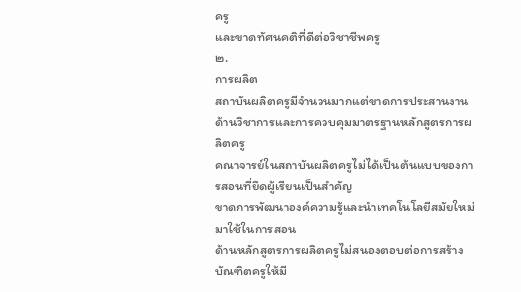ครู
และขาดทัศนคติที่ดีต่อวิชาชีพครู
๒.
การผลิต
สถาบันผลิตครูมีจำนวนมากแต่ขาดการประสานงานด้านวิชาการและการควบคุมมาตรฐานหลักสูตรการผลิตครู
คณาจารย์ในสถาบันผลิตครูไม่ได้เป็นต้นแบบของการสอนที่ยึดผู้เรียนเป็นสำคัญ
ขาดการพัฒนาองค์ความรู้และนำเทคโนโลยีสมัยใหม่มาใช้ในการสอน
ด้านหลักสูตรการผลิตครูไม่สนองตอบต่อการสร้างบัณฑิตครูให้มี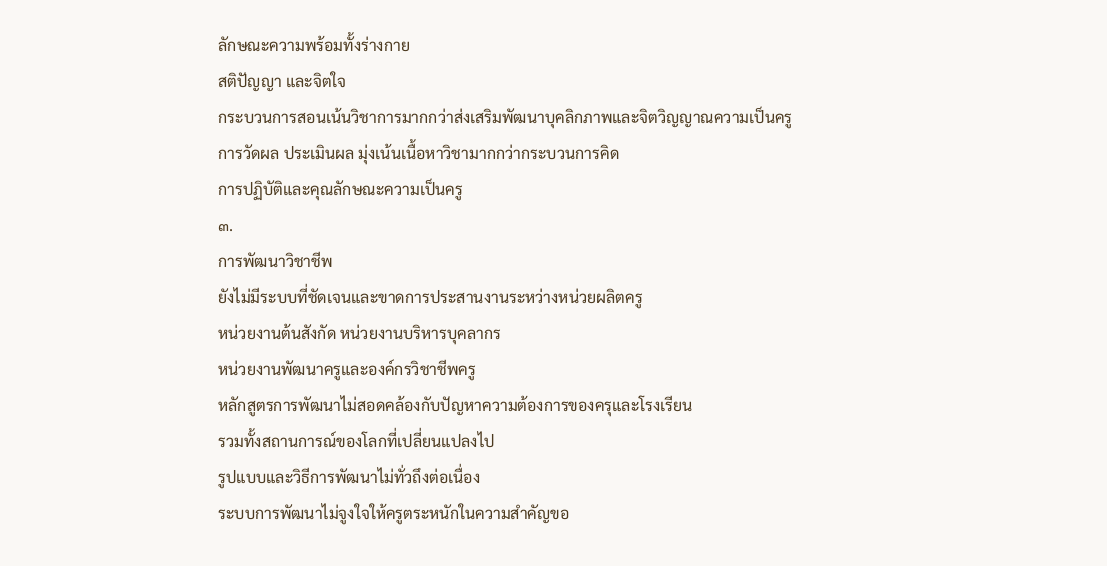ลักษณะความพร้อมทั้งร่างกาย
สติปัญญา และจิตใจ
กระบวนการสอนเน้นวิชาการมากกว่าส่งเสริมพัฒนาบุคลิกภาพและจิตวิญญาณความเป็นครู
การวัดผล ประเมินผล มุ่งเน้นเนื้อหาวิชามากกว่ากระบวนการคิด
การปฏิบัติและคุณลักษณะความเป็นครู
๓.
การพัฒนาวิชาชีพ
ยังไม่มีระบบที่ชัดเจนและขาดการประสานงานระหว่างหน่วยผลิตครู
หน่วยงานต้นสังกัด หน่วยงานบริหารบุคลากร
หน่วยงานพัฒนาครูและองค์กรวิชาชีพครู
หลักสูตรการพัฒนาไม่สอดคล้องกับปัญหาความต้องการของครุและโรงเรียน
รวมทั้งสถานการณ์ของโลกที่เปลี่ยนแปลงไป
รูปแบบและวิธีการพัฒนาไม่ทั่วถึงต่อเนื่อง
ระบบการพัฒนาไม่จูงใจให้ครูตระหนักในความสำคัญขอ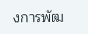งการพัฒ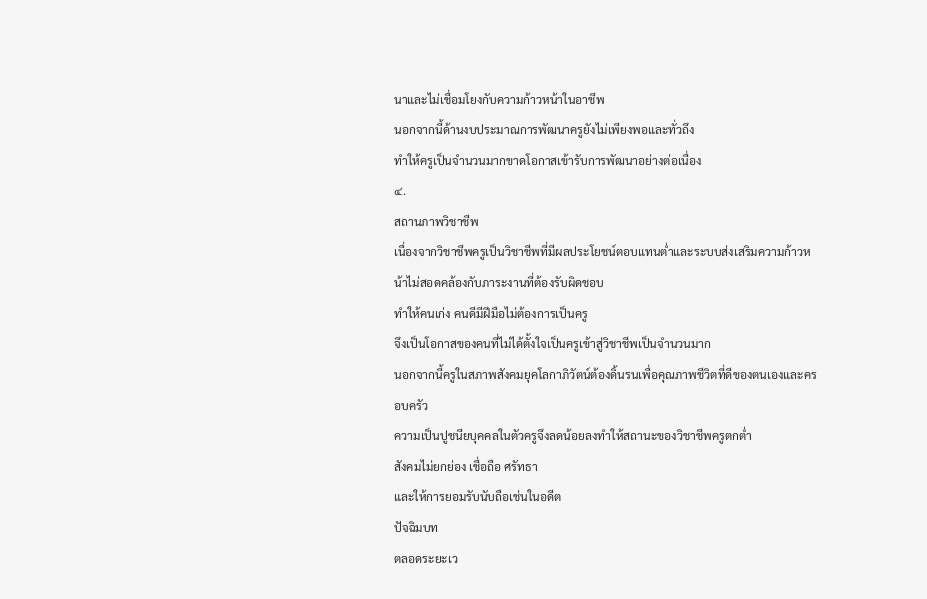นาและไม่เชื่อมโยงกับความก้าวหน้าในอาชีพ
นอกจากนี้ด้านงบประมาณการพัฒนาครูยังไม่เพียงพอและทั่วถึง
ทำให้ครูเป็นจำนวนมากขาดโอกาสเข้ารับการพัฒนาอย่างต่อเนื่อง
๔.
สถานภาพวิชาชีพ
เนื่องจากวิชาชีพครูเป็นวิชาชีพที่มีผลประโยชน์ตอบแทนต่ำและระบบส่งเสริมความก้าวหน้าไม่สอดคล้องกับภาระงานที่ต้องรับผิดชอบ
ทำให้คนเก่ง คนดีมีฝีมือไม่ต้องการเป็นครู
จึงเป็นโอกาสของคนที่ไม่ได้ตั้งใจเป็นครูเข้าสู่วิชาชีพเป็นจำนวนมาก
นอกจากนี้ครูในสภาพสังคมยุคโลกาภิวัตน์ต้องดิ้นรนเพื่อคุณภาพชีวิตที่ดีของตนเองและครอบครัว
ความเป็นปูชนียบุคคลในตัวครูจึงลดน้อยลงทำให้สถานะของวิชาชีพครูตกต่ำ
สังคมไม่ยกย่อง เชื่อถือ ศรัทธา
และให้การยอมรับนับถือเช่นในอดีต
ปัจฉิมบท
ตลอดระยะเว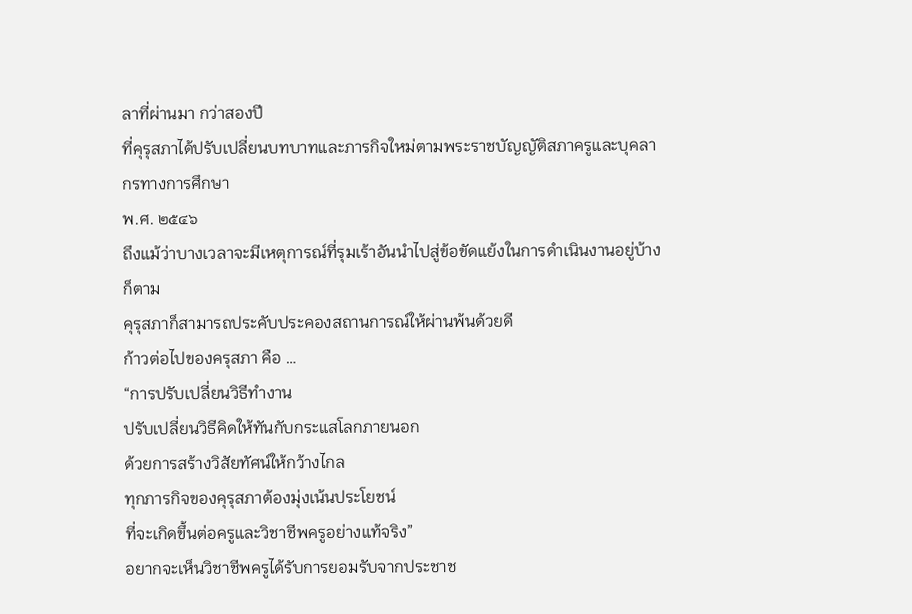ลาที่ผ่านมา กว่าสองปี
ที่คุรุสภาได้ปรับเปลี่ยนบทบาทและภารกิจใหม่ตามพระราชบัญญัติสภาครูและบุคลากรทางการศึกษา
พ.ศ. ๒๕๔๖
ถึงแม้ว่าบางเวลาจะมีเหตุการณ์ที่รุมเร้าอันนำไปสู่ข้อขัดแย้งในการดำเนินงานอยู่บ้างก็ตาม
คุรุสภาก็สามารถประคับประคองสถานการณ์ให้ผ่านพ้นด้วยดี
ก้าวต่อไปของครุสภา คือ …
“การปรับเปลี่ยนวิธีทำงาน
ปรับเปลี่ยนวิธีคิดให้ทันกับกระแสโลกภายนอก
ด้วยการสร้างวิสัยทัศน์ให้กว้างไกล
ทุกภารกิจของคุรุสภาต้องมุ่งเน้นประโยชน์
ที่จะเกิดขึ้นต่อครูและวิชาชีพครูอย่างแท้จริง”
อยากจะเห็นวิชาชีพครูได้รับการยอมรับจากประชาช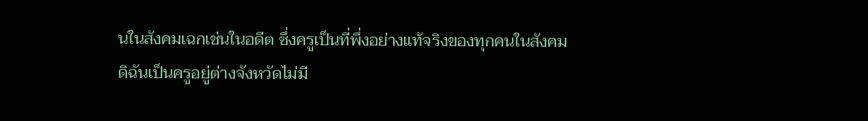นในสังคมเฉกเช่นในอดีต ซึ่งครูเป็นที่พึ่งอย่างแท้จริงของทุกคนในสังคม
ดิฉันเป็นครูอยู่ต่างจังหวัดไม่มี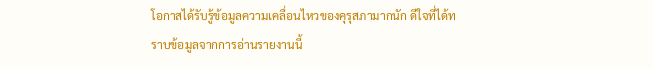โอกาสได้รับรู้ข้อมูลความเคลื่อนไหวของคุรุสภามากนัก ดีใจที่ได้ทราบข้อมูลจากการอ่านรายงานนี้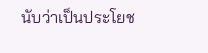นับว่าเป็นประโยช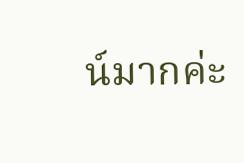น์มากค่ะ